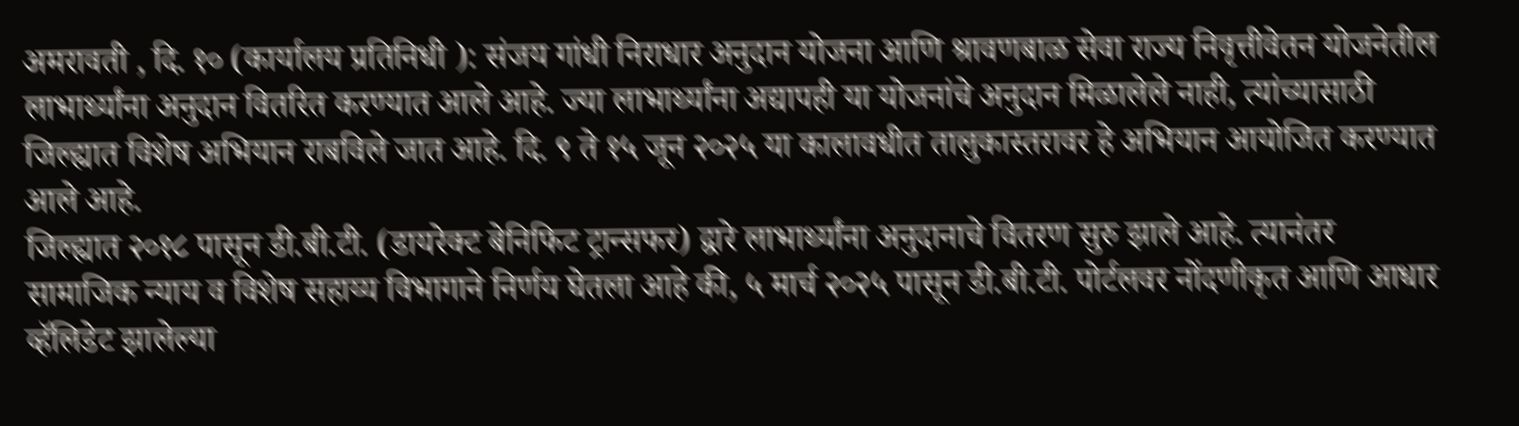अमरावती , दि. १० (कार्यालय प्रतिनिधी ): संजय गांधी निराधार अनुदान योजना आणि श्रावणबाळ सेवा राज्य निवृत्तीवेतन योजनेतील लाभार्थ्यांना अनुदान वितरित करण्यात आले आहे. ज्या लाभार्थ्यांना अद्यापही या योजनांचे अनुदान मिळालेले नाही, त्यांच्यासाठी जिल्ह्यात विशेष अभियान राबविले जात आहे. दि. ९ ते १५ जून २०२५ या कालावधीत तालुकास्तरावर हे अभियान आयोजित करण्यात आले आहे.
जिल्ह्यात २०१८ पासून डी.बी.टी. (डायरेक्ट बेनिफिट ट्रान्सफर) द्वारे लाभार्थ्यांना अनुदानाचे वितरण सुरु झाले आहे. त्यानंतर सामाजिक न्याय व विशेष सहाय्य विभागाने निर्णय घेतला आहे की, ५ मार्च २०२५ पासून डी.बी.टी. पोर्टलवर नोंदणीकृत आणि आधार व्हॅलिडेट झालेल्या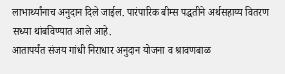लाभार्थ्यांनाच अनुदान दिले जाईल. पारंपारिक बीम्स पद्धतीने अर्थसहाय्य वितरण सध्या थांबविण्यात आले आहे.
आतापर्यंत संजय गांधी निराधार अनुदान योजना व श्रावणबाळ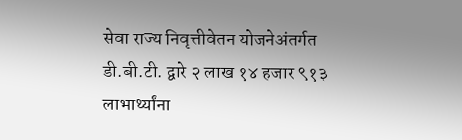सेवा राज्य निवृत्तीवेतन योजनेअंतर्गत डी.बी.टी. द्वारे २ लाख १४ हजार ९१३ लाभार्थ्यांना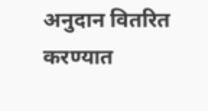अनुदान वितरित करण्यात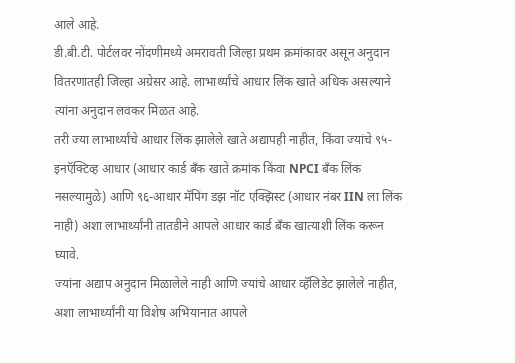आले आहे.
डी.बी.टी. पोर्टलवर नोंदणीमध्ये अमरावती जिल्हा प्रथम क्रमांकावर असून अनुदान वितरणातही जिल्हा अग्रेसर आहे. लाभार्थ्यांचे आधार लिंक खाते अधिक असल्याने त्यांना अनुदान लवकर मिळत आहे.
तरी ज्या लाभार्थ्यांचे आधार लिंक झालेले खाते अद्यापही नाहीत, किंवा ज्यांचे ९५-इनऍक्टिव्ह आधार (आधार कार्ड बँक खाते क्रमांक किंवा NPCI बँक लिंक नसल्यामुळे) आणि ९६-आधार मॅपिंग डझ नॉट एक्झिस्ट (आधार नंबर IIN ला लिंक नाही) अशा लाभार्थ्यांनी तातडीने आपले आधार कार्ड बँक खात्याशी लिंक करून घ्यावे.
ज्यांना अद्याप अनुदान मिळालेले नाही आणि ज्यांचे आधार व्हॅलिडेट झालेले नाहीत, अशा लाभार्थ्यांनी या विशेष अभियानात आपले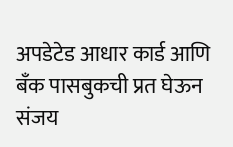अपडेटेड आधार कार्ड आणि बँक पासबुकची प्रत घेऊन संजय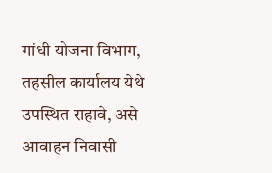गांधी योजना विभाग, तहसील कार्यालय येथे उपस्थित राहावे, असे आवाहन निवासी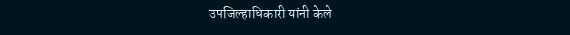उपजिल्हाधिकारी यांनी केले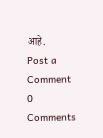आहे.
Post a Comment
0 Comments